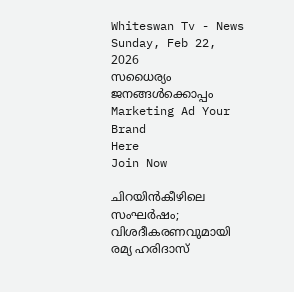Whiteswan Tv - News
Sunday, Feb 22, 2026
സധൈര്യം ജനങ്ങൾക്കൊപ്പം
Marketing Ad Your Brand
Here
Join Now

ചിറയിൻകീഴിലെ സംഘർഷം; വിശദീകരണവുമായി രമ്യ ഹരിദാസ്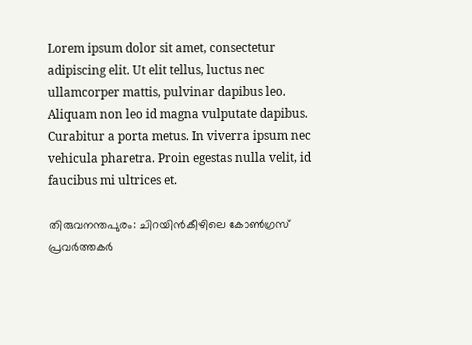Lorem ipsum dolor sit amet, consectetur adipiscing elit. Ut elit tellus, luctus nec ullamcorper mattis, pulvinar dapibus leo. Aliquam non leo id magna vulputate dapibus. Curabitur a porta metus. In viverra ipsum nec vehicula pharetra. Proin egestas nulla velit, id faucibus mi ultrices et.

തിരുവനന്തപുരം: ചിറയിൻകീഴിലെ കോൺഗ്രസ് പ്രവർത്തകർ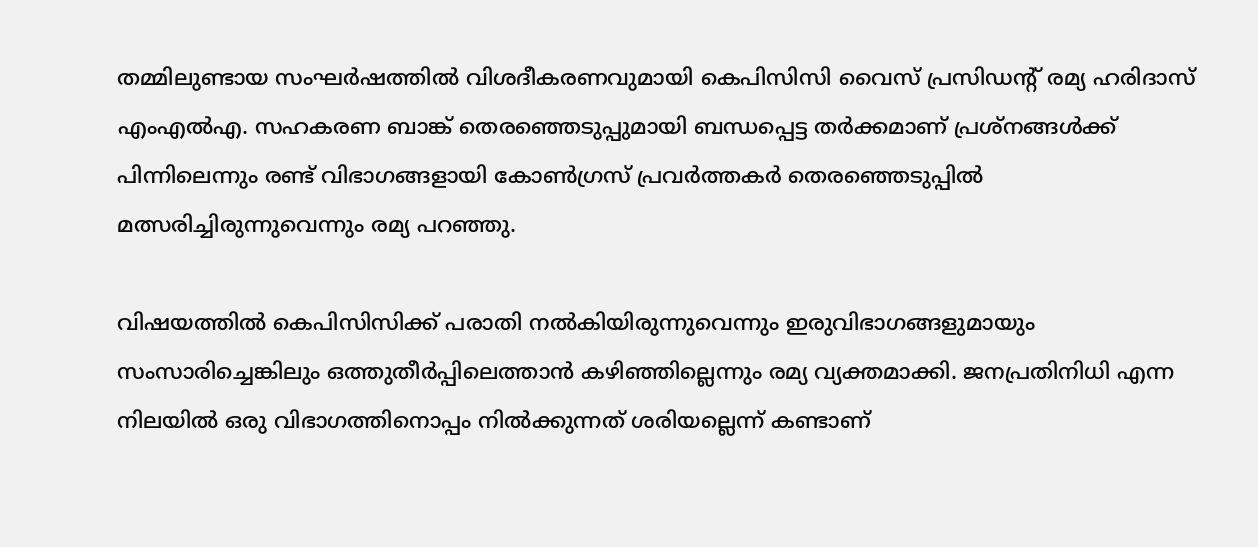തമ്മിലുണ്ടായ സംഘർഷത്തിൽ വിശദീകരണവുമായി കെപിസിസി വൈസ് പ്രസിഡന്റ് രമ്യ ഹരിദാസ് എംഎൽഎ. സഹകരണ ബാങ്ക് തെരഞ്ഞെടുപ്പുമായി ബന്ധപ്പെട്ട തർക്കമാണ് പ്രശ്നങ്ങൾക്ക് പിന്നിലെന്നും രണ്ട് വിഭാഗങ്ങളായി കോൺഗ്രസ് പ്രവർത്തകർ തെരഞ്ഞെടുപ്പിൽ മത്സരിച്ചിരുന്നുവെന്നും രമ്യ പറഞ്ഞു.

വിഷയത്തിൽ കെപിസിസിക്ക് പരാതി നൽകിയിരുന്നുവെന്നും ഇരുവിഭാഗങ്ങളുമായും സംസാരിച്ചെങ്കിലും ഒത്തുതീർപ്പിലെത്താൻ കഴിഞ്ഞില്ലെന്നും രമ്യ വ്യക്തമാക്കി. ജനപ്രതിനിധി എന്ന നിലയിൽ ഒരു വിഭാഗത്തിനൊപ്പം നിൽക്കുന്നത് ശരിയല്ലെന്ന് കണ്ടാണ്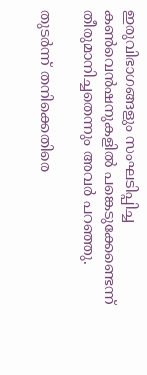ഇരുവിഭാഗങ്ങളും സംഘടിപ്പിച്ച കൺവെൻഷനുകളിൽ പങ്കെടുക്കേണ്ടെന്ന് തീരുമാനിച്ചതെന്നും അവർ പറഞ്ഞു.

തുടർന്ന് തനിക്കെതിരെ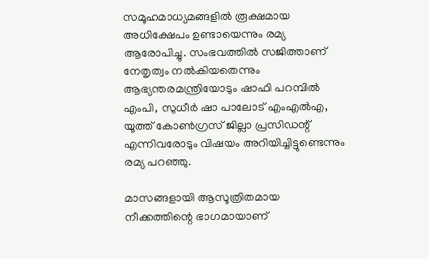സമൂഹമാധ്യമങ്ങളിൽ രൂക്ഷമായ അധിക്ഷേപം ഉണ്ടായെന്നും രമ്യ ആരോപിച്ചു. സംഭവത്തിൽ സജിത്താണ് നേതൃത്വം നൽകിയതെന്നും ആഭ്യന്തരമന്ത്രിയോടും ഷാഫി പറമ്പിൽ എംപി, സുധീർ ഷാ പാലോട് എംഎൽഎ, യൂത്ത് കോൺഗ്രസ് ജില്ലാ പ്രസിഡന്റ് എന്നിവരോടും വിഷയം അറിയിച്ചിട്ടുണ്ടെന്നും രമ്യ പറഞ്ഞു.

മാസങ്ങളായി ആസൂത്രിതമായ നീക്കത്തിന്റെ ഭാഗമായാണ്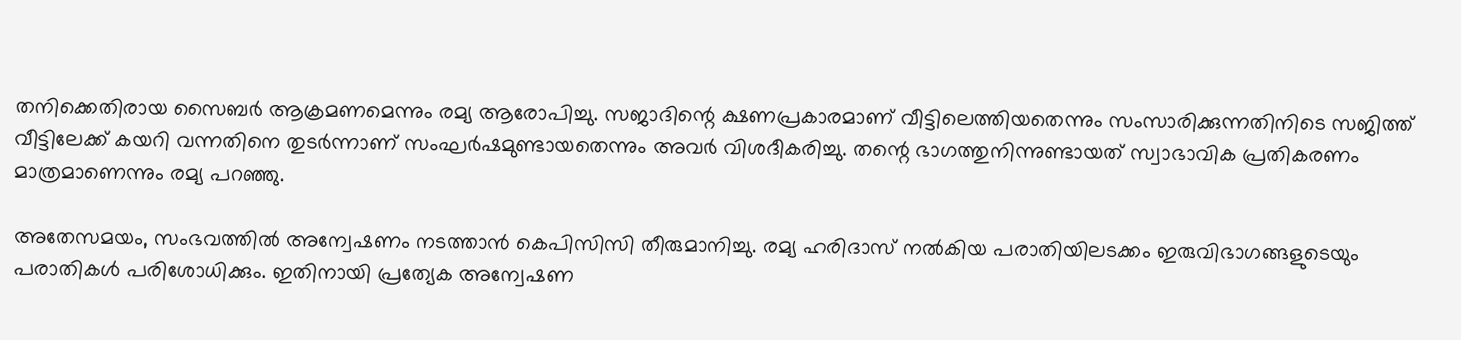തനിക്കെതിരായ സൈബർ ആക്രമണമെന്നും രമ്യ ആരോപിച്ചു. സജാദിന്റെ ക്ഷണപ്രകാരമാണ് വീട്ടിലെത്തിയതെന്നും സംസാരിക്കുന്നതിനിടെ സജിത്ത് വീട്ടിലേക്ക് കയറി വന്നതിനെ തുടർന്നാണ് സംഘർഷമുണ്ടായതെന്നും അവർ വിശദീകരിച്ചു. തന്റെ ഭാഗത്തുനിന്നുണ്ടായത് സ്വാഭാവിക പ്രതികരണം മാത്രമാണെന്നും രമ്യ പറഞ്ഞു.

അതേസമയം, സംഭവത്തിൽ അന്വേഷണം നടത്താൻ കെപിസിസി തീരുമാനിച്ചു. രമ്യ ഹരിദാസ് നൽകിയ പരാതിയിലടക്കം ഇരുവിഭാഗങ്ങളുടെയും പരാതികൾ പരിശോധിക്കും. ഇതിനായി പ്രത്യേക അന്വേഷണ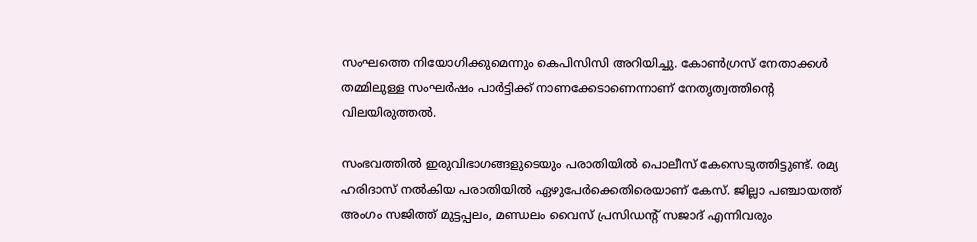സംഘത്തെ നിയോഗിക്കുമെന്നും കെപിസിസി അറിയിച്ചു. കോൺഗ്രസ് നേതാക്കൾ തമ്മിലുള്ള സംഘർഷം പാർട്ടിക്ക് നാണക്കേടാണെന്നാണ് നേതൃത്വത്തിന്റെ വിലയിരുത്തൽ.

സംഭവത്തിൽ ഇരുവിഭാഗങ്ങളുടെയും പരാതിയിൽ പൊലീസ് കേസെടുത്തിട്ടുണ്ട്. രമ്യ ഹരിദാസ് നൽകിയ പരാതിയിൽ ഏഴുപേർക്കെതിരെയാണ് കേസ്. ജില്ലാ പഞ്ചായത്ത് അംഗം സജിത്ത് മുട്ടപ്പലം, മണ്ഡലം വൈസ് പ്രസിഡന്റ് സജാദ് എന്നിവരും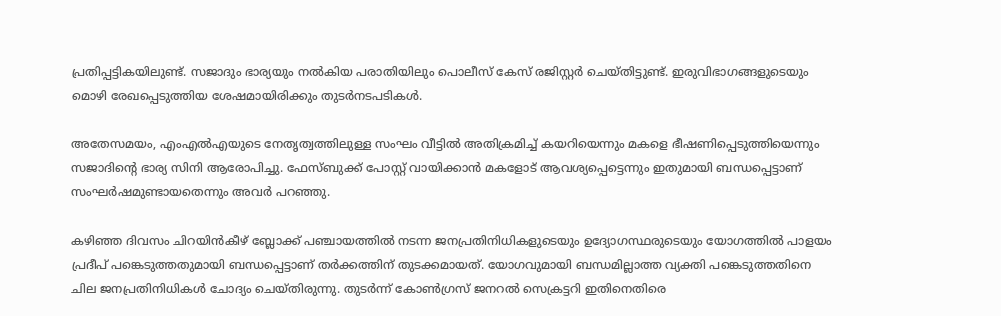പ്രതിപ്പട്ടികയിലുണ്ട്. സജാദും ഭാര്യയും നൽകിയ പരാതിയിലും പൊലീസ് കേസ് രജിസ്റ്റർ ചെയ്തിട്ടുണ്ട്. ഇരുവിഭാഗങ്ങളുടെയും മൊഴി രേഖപ്പെടുത്തിയ ശേഷമായിരിക്കും തുടർനടപടികൾ.

അതേസമയം, എംഎൽഎയുടെ നേതൃത്വത്തിലുള്ള സംഘം വീട്ടിൽ അതിക്രമിച്ച് കയറിയെന്നും മകളെ ഭീഷണിപ്പെടുത്തിയെന്നും സജാദിന്റെ ഭാര്യ സിനി ആരോപിച്ചു. ഫേസ്ബുക്ക് പോസ്റ്റ് വായിക്കാൻ മകളോട് ആവശ്യപ്പെട്ടെന്നും ഇതുമായി ബന്ധപ്പെട്ടാണ് സംഘർഷമുണ്ടായതെന്നും അവർ പറഞ്ഞു.

കഴിഞ്ഞ ദിവസം ചിറയിൻകീഴ് ബ്ലോക്ക് പഞ്ചായത്തിൽ നടന്ന ജനപ്രതിനിധികളുടെയും ഉദ്യോഗസ്ഥരുടെയും യോഗത്തിൽ പാളയം പ്രദീപ് പങ്കെടുത്തതുമായി ബന്ധപ്പെട്ടാണ് തർക്കത്തിന് തുടക്കമായത്. യോഗവുമായി ബന്ധമില്ലാത്ത വ്യക്തി പങ്കെടുത്തതിനെ ചില ജനപ്രതിനിധികൾ ചോദ്യം ചെയ്തിരുന്നു. തുടർന്ന് കോൺഗ്രസ് ജനറൽ സെക്രട്ടറി ഇതിനെതിരെ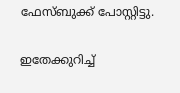ഫേസ്ബുക്ക് പോസ്റ്റിട്ടു.

ഇതേക്കുറിച്ച്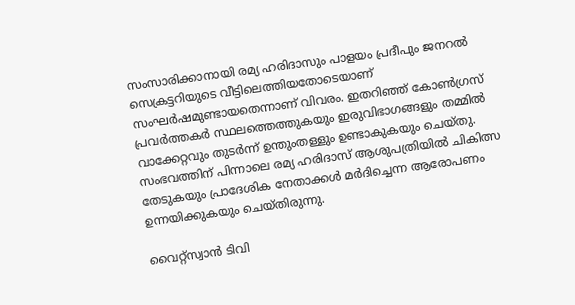സംസാരിക്കാനായി രമ്യ ഹരിദാസും പാളയം പ്രദീപും ജനറൽ സെക്രട്ടറിയുടെ വീട്ടിലെത്തിയതോടെയാണ് സംഘർഷമുണ്ടായതെന്നാണ് വിവരം. ഇതറിഞ്ഞ് കോൺഗ്രസ് പ്രവർത്തകർ സ്ഥലത്തെത്തുകയും ഇരുവിഭാഗങ്ങളും തമ്മിൽ വാക്കേറ്റവും തുടർന്ന് ഉന്തുംതള്ളും ഉണ്ടാകുകയും ചെയ്തു. സംഭവത്തിന് പിന്നാലെ രമ്യ ഹരിദാസ് ആശുപത്രിയിൽ ചികിത്സ തേടുകയും പ്രാദേശിക നേതാക്കൾ മർദിച്ചെന്ന ആരോപണം ഉന്നയിക്കുകയും ചെയ്തിരുന്നു.

വൈറ്റ്സ്വാൻ ടിവി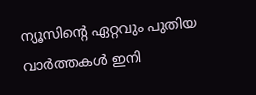ന്യൂസിന്റെ ഏറ്റവും പുതിയ വാർത്തകൾ ഇനി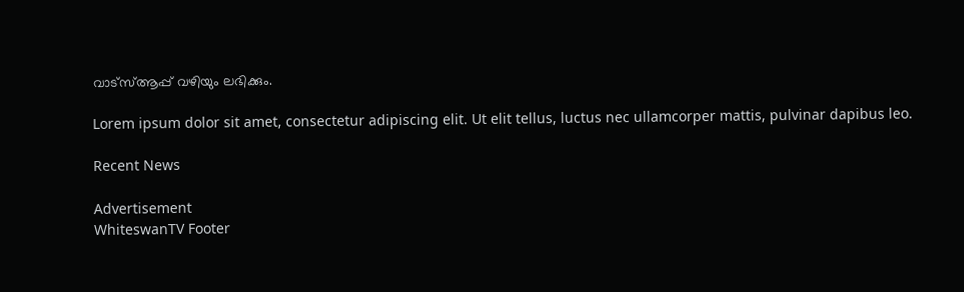വാട്സ്ആപ്പ് വഴിയും ലഭിക്കും.

Lorem ipsum dolor sit amet, consectetur adipiscing elit. Ut elit tellus, luctus nec ullamcorper mattis, pulvinar dapibus leo.

Recent News

Advertisement
WhiteswanTV Footer